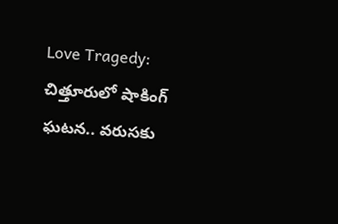Love Tragedy: చిత్తూరులో షాకింగ్ ఘటన.. వరుసకు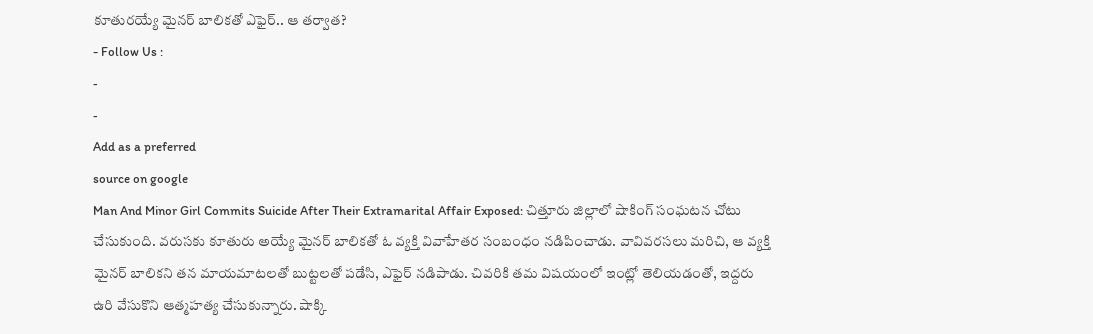కూతురయ్యే మైనర్ బాలికతో ఎఫైర్.. ఆ తర్వాత?
- Follow Us :
-
-
Add as a preferred
source on google
Man And Minor Girl Commits Suicide After Their Extramarital Affair Exposed: చిత్తూరు జిల్లాలో షాకింగ్ సంఘటన చోటు చేసుకుంది. వరుసకు కూతురు అయ్యే మైనర్ బాలికతో ఓ వ్యక్తి వివాహేతర సంబంధం నడిపించాడు. వావివరసలు మరిచి, ఆ వ్యక్తి మైనర్ బాలికని తన మాయమాటలతో బుట్టలతో పడేసి, ఎఫైర్ నడిపాడు. చివరికి తమ విషయంలో ఇంట్లో తెలియడంతో, ఇద్దరు ఉరి వేసుకొని ఆత్మహత్య చేసుకున్నారు. షాక్కి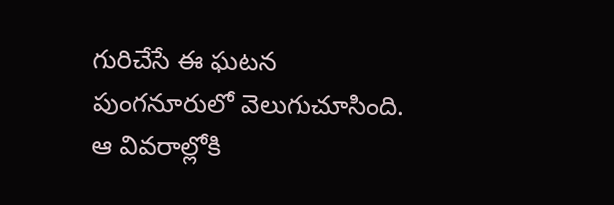గురిచేసే ఈ ఘటన పుంగనూరులో వెలుగుచూసింది. ఆ వివరాల్లోకి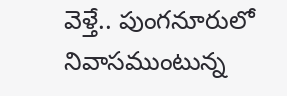వెళ్తే.. పుంగనూరులో నివాసముంటున్న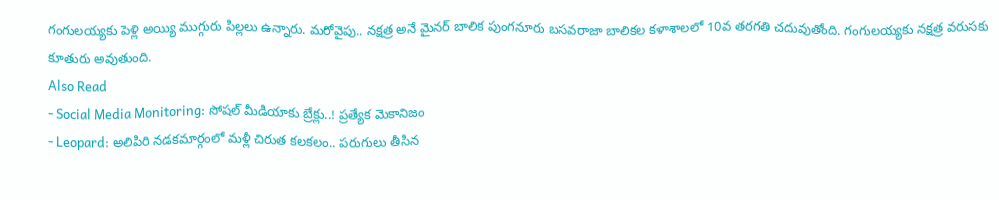గంగులయ్యకు పెళ్లి అయ్యి ముగ్గురు పిల్లలు ఉన్నారు. మరోవైపు.. నక్షత్ర అనే మైనర్ బాలిక పుంగనూరు బసవరాజా బాలికల కళాశాలలో 10వ తరగతి చదువుతోంది. గంగులయ్యకు నక్షత్ర వరుసకు కూతురు అవుతుంది.
Also Read
- Social Media Monitoring: సోషల్ మీడియాకు బ్రేక్లు..! ప్రత్యేక మెకానిజం
- Leopard: అలిపిరి నడకమార్గంలో మళ్లీ చిరుత కలకలం.. పరుగులు తీసిన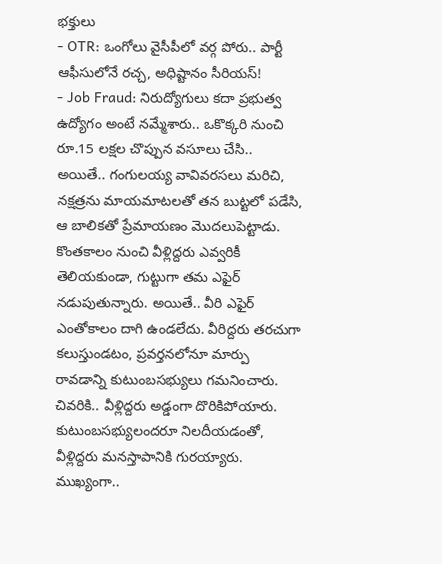భక్తులు
- OTR: ఒంగోలు వైసీపీలో వర్గ పోరు.. పార్టీ ఆఫీసులోనే రచ్చ, అధిష్టానం సీరియస్!
- Job Fraud: నిరుద్యోగులు కదా ప్రభుత్వ ఉద్యోగం అంటే నమ్మేశారు.. ఒకొక్కరి నుంచి రూ.15 లక్షల చొప్పున వసూలు చేసి..
అయితే.. గంగులయ్య వావివరసలు మరిచి, నక్షత్రను మాయమాటలతో తన బుట్టలో పడేసి, ఆ బాలికతో ప్రేమాయణం మొదలుపెట్టాడు. కొంతకాలం నుంచి వీళ్లిద్దరు ఎవ్వరికీ తెలియకుండా, గుట్టుగా తమ ఎఫైర్ నడుపుతున్నారు. అయితే.. వీరి ఎఫైర్ ఎంతోకాలం దాగి ఉండలేదు. వీరిద్దరు తరచుగా కలుస్తుండటం, ప్రవర్తనలోనూ మార్పు రావడాన్ని కుటుంబసభ్యులు గమనించారు. చివరికి.. వీళ్లిద్దరు అడ్డంగా దొరికిపోయారు. కుటుంబసభ్యులందరూ నిలదీయడంతో, వీళ్లిద్దరు మనస్తాపానికి గురయ్యారు. ముఖ్యంగా..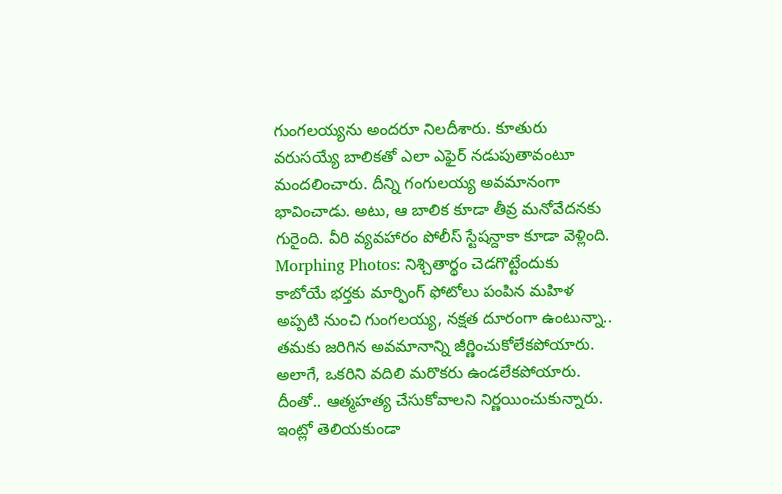గుంగలయ్యను అందరూ నిలదీశారు. కూతురు వరుసయ్యే బాలికతో ఎలా ఎఫైర్ నడుపుతావంటూ మందలించారు. దీన్ని గంగులయ్య అవమానంగా భావించాడు. అటు, ఆ బాలిక కూడా తీవ్ర మనోవేదనకు గురైంది. వీరి వ్యవహారం పోలీస్ స్టేషన్దాకా కూడా వెళ్లింది.
Morphing Photos: నిశ్చితార్థం చెడగొట్టేందుకు కాబోయే భర్తకు మార్ఫింగ్ ఫోటోలు పంపిన మహిళ
అప్పటి నుంచి గుంగలయ్య, నక్షత దూరంగా ఉంటున్నా.. తమకు జరిగిన అవమానాన్ని జీర్ణించుకోలేకపోయారు. అలాగే, ఒకరిని వదిలి మరొకరు ఉండలేకపోయారు. దీంతో.. ఆత్మహత్య చేసుకోవాలని నిర్ణయించుకున్నారు. ఇంట్లో తెలియకుండా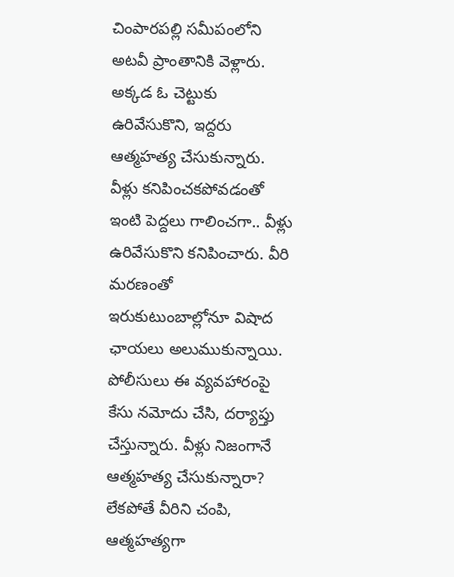చింపారపల్లి సమీపంలోని అటవీ ప్రాంతానికి వెళ్లారు. అక్కడ ఓ చెట్టుకు ఉరివేసుకొని, ఇద్దరు ఆత్మహత్య చేసుకున్నారు. వీళ్లు కనిపించకపోవడంతో ఇంటి పెద్దలు గాలించగా.. వీళ్లు ఉరివేసుకొని కనిపించారు. వీరి మరణంతో ఇరుకుటుంబాల్లోనూ విషాద ఛాయలు అలుముకున్నాయి. పోలీసులు ఈ వ్యవహారంపై కేసు నమోదు చేసి, దర్యాప్తు చేస్తున్నారు. వీళ్లు నిజంగానే ఆత్మహత్య చేసుకున్నారా? లేకపోతే వీరిని చంపి, ఆత్మహత్యగా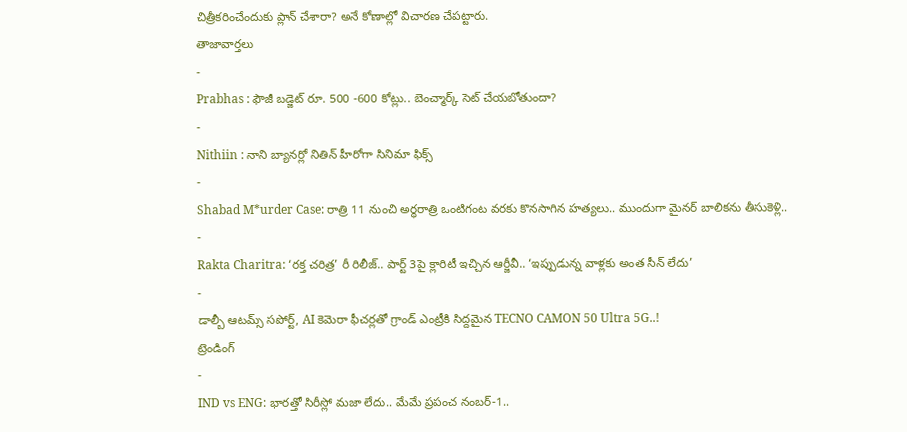చిత్రీకరించేందుకు ప్లాన్ చేశారా? అనే కోణాల్లో విచారణ చేపట్టారు.
తాజావార్తలు
-
Prabhas : ఫౌజీ బడ్జెట్ రూ. 500 -600 కోట్లు.. బెంచ్మార్క్ సెట్ చేయబోతుందా?
-
Nithiin : నాని బ్యానర్లో నితిన్ హీరోగా సినిమా ఫిక్స్
-
Shabad M*urder Case: రాత్రి 11 నుంచి అర్ధరాత్రి ఒంటిగంట వరకు కొనసాగిన హత్యలు.. ముందుగా మైనర్ బాలికను తీసుకెళ్లి..
-
Rakta Charitra: ‘రక్త చరిత్ర’ రీ రిలీజ్.. పార్ట్ 3పై క్లారిటీ ఇచ్చిన ఆర్జీవీ.. ‘ఇప్పుడున్న వాళ్లకు అంత సీన్ లేదు’
-
డాల్బీ ఆటమ్స్ సపోర్ట్, AI కెమెరా ఫీచర్లతో గ్రాండ్ ఎంట్రీకి సిద్దమైన TECNO CAMON 50 Ultra 5G..!
ట్రెండింగ్
-
IND vs ENG: భారత్తో సిరీస్లో మజా లేదు.. మేమే ప్రపంచ నంబర్-1..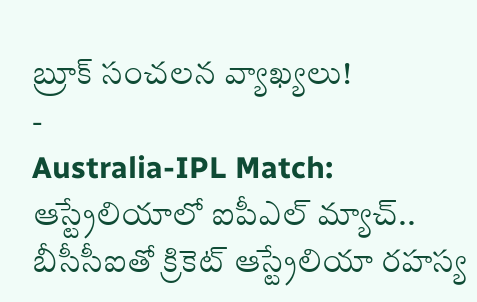బ్రూక్ సంచలన వ్యాఖ్యలు!
-
Australia-IPL Match: ఆస్ట్రేలియాలో ఐపీఎల్ మ్యాచ్.. బీసీసీఐతో క్రికెట్ ఆస్ట్రేలియా రహస్య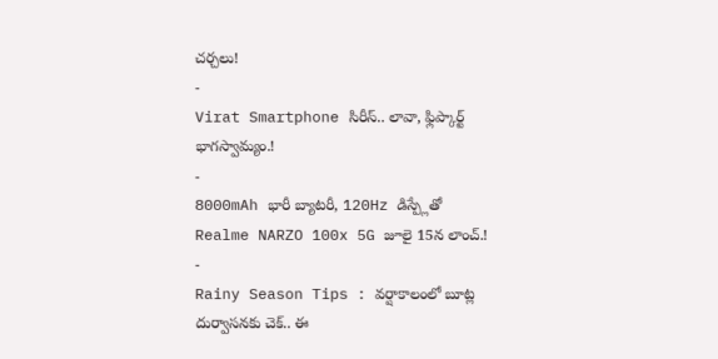చర్చలు!
-
Virat Smartphone సిరీస్.. లావా, ఫ్లిప్కార్ట్ భాగస్వామ్యం.!
-
8000mAh భారీ బ్యాటరీ, 120Hz డిస్ప్లేతో Realme NARZO 100x 5G జూలై 15న లాంచ్.!
-
Rainy Season Tips : వర్షాకాలంలో బూట్ల దుర్వాసనకు చెక్.. ఈ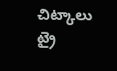చిట్కాలు ట్రై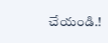చేయండి.!